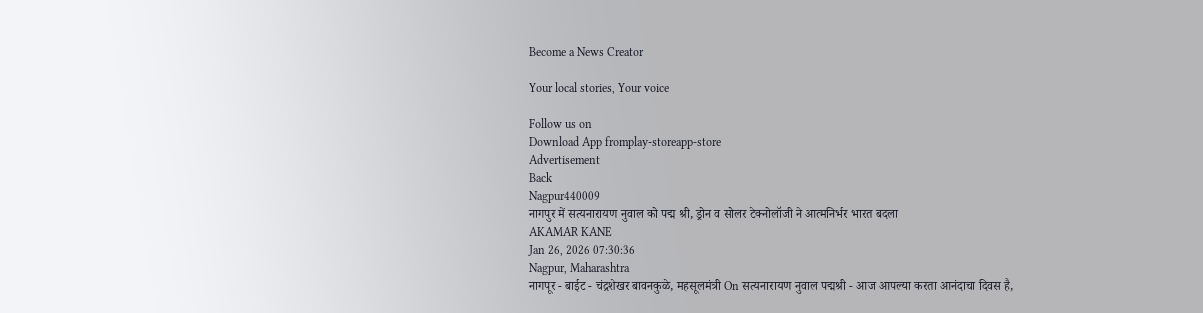Become a News Creator

Your local stories, Your voice

Follow us on
Download App fromplay-storeapp-store
Advertisement
Back
Nagpur440009
नागपुर में सत्यनारायण नुवाल को पद्म श्री, ड्रोन व सोलर टेक्नोलॉजी ने आत्मनिर्भर भारत बदला
AKAMAR KANE
Jan 26, 2026 07:30:36
Nagpur, Maharashtra
नागपूर - बाईट - चंद्रशेखर बावनकुळे, महसूलमंत्री On सत्यनारायण नुवाल पद्मश्री - आज आपल्या करता आनंदाचा दिवस है,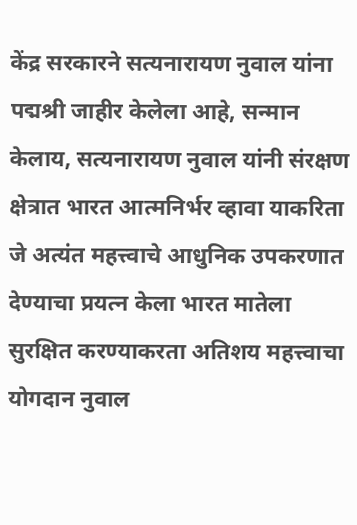केंद्र सरकारने सत्यनारायण नुवाल यांना पद्मश्री जाहीर केलेला आहे, सन्मान केलाय, सत्यनारायण नुवाल यांनी संरक्षण क्षेत्रात भारत आत्मनिर्भर व्हावा याकरिता जे अत्यंत महत्त्वाचे आधुनिक उपकरणात देण्याचा प्रयत्न केला भारत मातेला सुरक्षित करण्याकरता अतिशय महत्त्वाचा योगदान नुवाल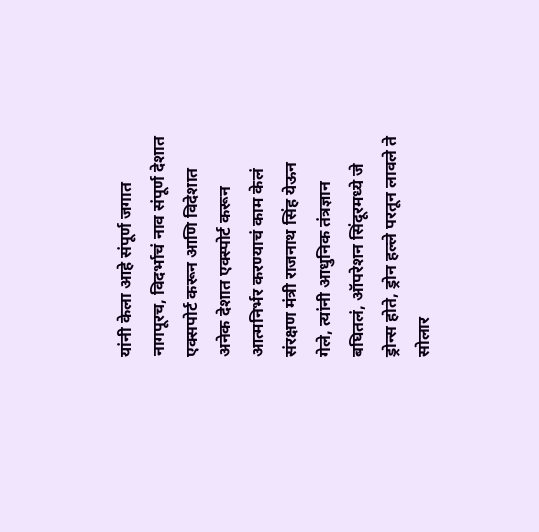यांनी केला आहे संपूर्ण जगात नागपूरच, विदर्भाचं नाव संपूर्ण देशात एक्सपोर्ट करून आणि विदेशात अनेक देशात एक्स्पोर्ट करून आत्मनिर्भर करण्याचं काम केलं संरक्षण मंत्री राजनाथ सिंह येऊन गेले, त्यांनी आधुनिक तंत्रज्ञान बघितलं, ऑपरेशन सिंदूरमध्ये जे ड्रोन्स होते, ड्रोन हल्ले परतून लावले ते सोलार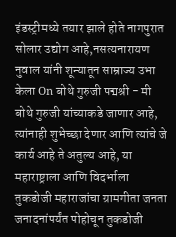इंडस्ट्रीमध्ये तयार झाले होते नागपुरात सोलार उद्योग आहे,नसत्यनारायण नुवाल यांनी शून्यातून साम्राज्य उभा केला On बोथे गुरुजी पद्मश्री - मी बोथे गुरुजी यांच्याकडे जाणार आहे, त्यांनाही शुभेच्छा देणार आणि त्यांचे जे कार्य आहे ते अतुल्य आहे, या महाराष्ट्राला आणि विदर्भाला तुकडोजी महाराजांचा ग्रामगीता जनता जनादनांपर्यंत पोहोचून तुकडोजी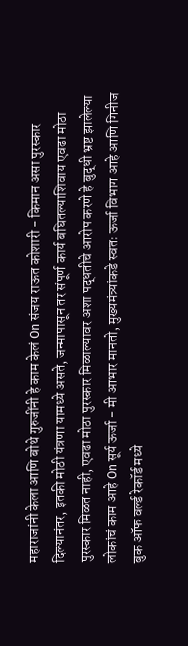महाराजांनी केला आणि बोथे गुरुजींनी हे काम केलं On संजय राऊत कोशारी - किमान असा पुरस्कार दिल्यानंतर, इतकी मोठी यंत्रणा यामध्ये असते, जन्मापासून तर संपूर्ण कार्य बघितल्याशिवाय एवढा मोठा पुरस्कार मिळत नाही, एवढा मोठा पुरस्कार मिळाल्यावर अशा पद्धतीचे आरोप करणे हे बुद्धी भ्रष्ट झालेल्या लोकांचं काम आहे On सूर्य ऊर्जा - मी आभार मानतो, मुख्यमंत्र्यांकडे स्वतः ऊर्जा विभाग आहे आणि गिनीज बुक ऑफ वर्ल्ड रेकॉर्ड मध्ये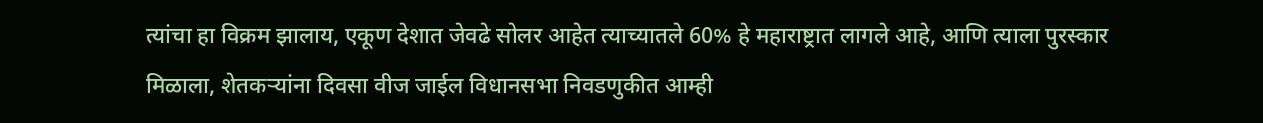त्यांचा हा विक्रम झालाय, एकूण देशात जेवढे सोलर आहेत त्याच्यातले 60% हे महाराष्ट्रात लागले आहे, आणि त्याला पुरस्कार मिळाला, शेतकऱ्यांना दिवसा वीज जाईल विधानसभा निवडणुकीत आम्ही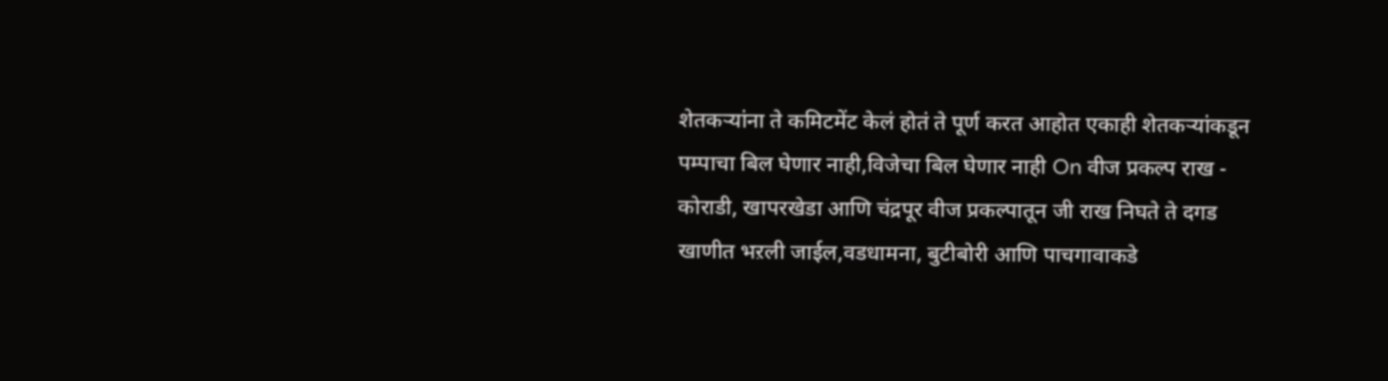शेतकऱ्यांना ते कमिटमेंट केलं होतं ते पूर्ण करत आहोत एकाही शेतकऱ्यांकडून पम्पाचा बिल घेणार नाही,विजेचा बिल घेणार नाही On वीज प्रकल्प राख - कोराडी, खापरखेडा आणि चंद्रपूर वीज प्रकल्पातून जी राख निघते ते दगड खाणीत भऱली जाईल,वडधामना, बुटीबोरी आणि पाचगावाकडे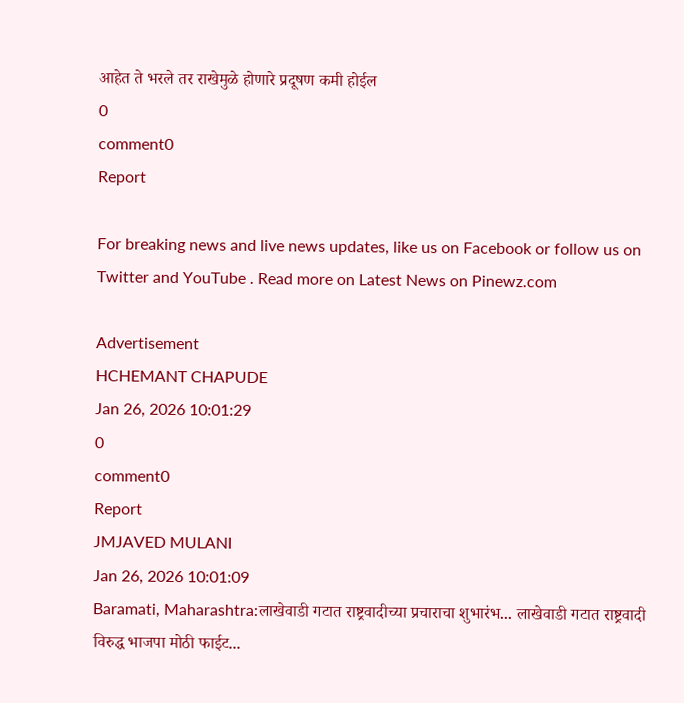आहेत ते भरले तर राखेमुळे होणारे प्रदूषण कमी होईल
0
comment0
Report

For breaking news and live news updates, like us on Facebook or follow us on Twitter and YouTube . Read more on Latest News on Pinewz.com

Advertisement
HCHEMANT CHAPUDE
Jan 26, 2026 10:01:29
0
comment0
Report
JMJAVED MULANI
Jan 26, 2026 10:01:09
Baramati, Maharashtra:लाखेवाडी गटात राष्ट्रवादीच्या प्रचाराचा शुभारंभ... लाखेवाडी गटात राष्ट्रवादी विरुद्ध भाजपा मोठी फाईट...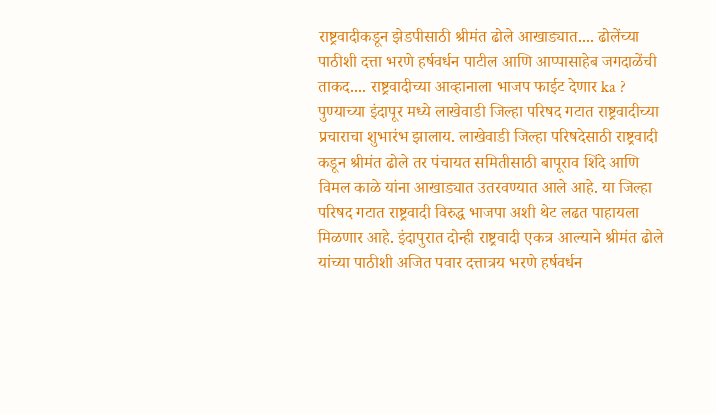राष्ट्रवादीकडून झेडपीसाठी श्रीमंत ढोले आखाड्यात.... ढोलेंच्या पाठीशी दत्ता भरणे हर्षवर्धन पाटील आणि आप्पासाहेब जगदाळेंची ताकद.... राष्ट्रवादीच्या आव्हानाला भाजप फाईट देणार ka ? पुण्याच्या इंदापूर मध्ये लाखेवाडी जिल्हा परिषद गटात राष्ट्रवादीच्या प्रचाराचा शुभारंभ झालाय. लाखेवाडी जिल्हा परिषदेसाठी राष्ट्रवादी कडून श्रीमंत ढोले तर पंचायत समितीसाठी बापूराव शिंदे आणि विमल काळे यांना आखाड्यात उतरवण्यात आले आहे. या जिल्हा परिषद गटात राष्ट्रवादी विरुद्ध भाजपा अशी थेट लढत पाहायला मिळणार आहे. इंदापुरात दोन्ही राष्ट्रवादी एकत्र आल्याने श्रीमंत ढोले यांच्या पाठीशी अजित पवार दत्तात्रय भरणे हर्षवर्धन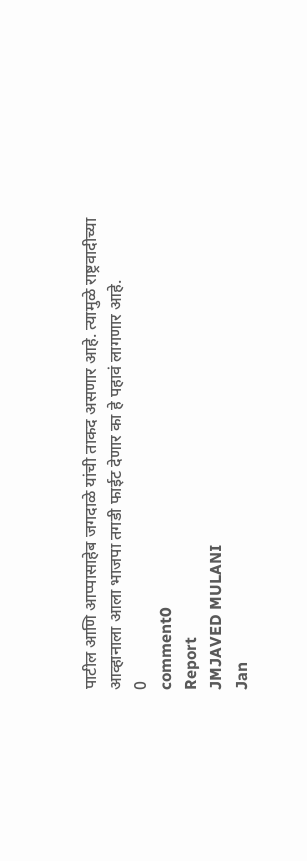पाटील आणि आप्पासाहेब जगदाळे यांची ताकद असणार आहे. त्यामुळे राष्ट्रवादीच्या आव्हानाला आला भाजपा तगडी फाईट देणार का हे पहावं लागणार आहे.
0
comment0
Report
JMJAVED MULANI
Jan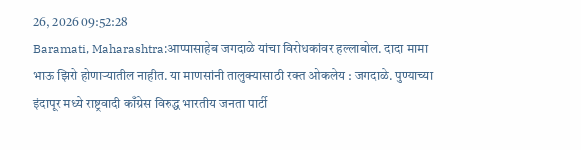26, 2026 09:52:28
Baramati, Maharashtra:आप्पासाहेब जगदाळे यांचा विरोधकांवर हल्लाबोल. दादा मामा भाऊ झिरो होणाऱ्यातील नाहीत. या माणसांनी तालुक्यासाठी रक्त ओकलेय : जगदाळे. पुण्याच्या इंदापूर मध्ये राष्ट्रवादी काँग्रेस विरुद्ध भारतीय जनता पार्टी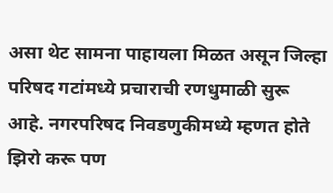असा थेट सामना पाहायला मिळत असून जिल्हा परिषद गटांमध्ये प्रचाराची रणधुमाळी सुरू आहे. नगरपरिषद निवडणुकीमध्ये म्हणत होते झिरो करू पण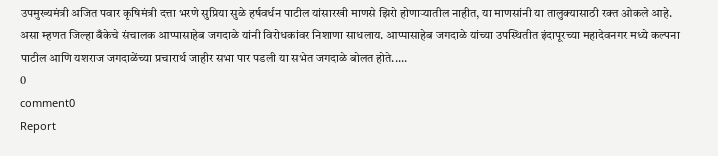उपमुख्यमंत्री अजित पवार कृषिमंत्री दत्ता भरणे सुप्रिया सुळे हर्षवर्धन पाटील यांसारखी माणसे झिरो होणाऱ्यातील नाहीत, या माणसांनी या तालुक्यासाठी रक्त ओकले आहे. असा म्हणत जिल्हा बँकेचे संचालक आप्पासाहेब जगदाळे यांनी विरोधकांवर निशाणा साधलाय. आप्पासाहेब जगदाळे यांच्या उपस्थितीत इंदापूरच्या महादेवनगर मध्ये कल्पना पाटील आणि यशराज जगदाळेंच्या प्रचारार्थ जाहीर सभा पार पडली या सभेत जगदाळे बोलत होते.....
0
comment0
Report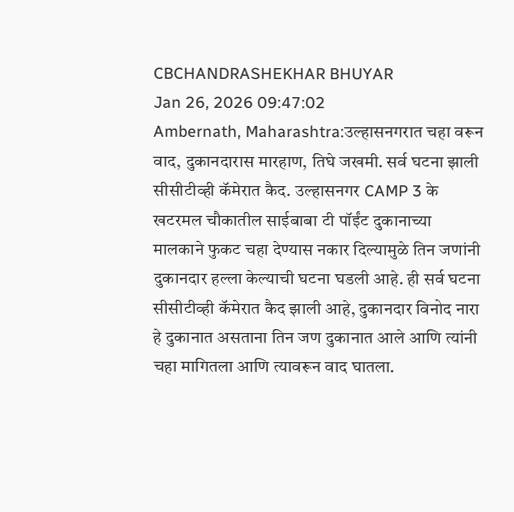CBCHANDRASHEKHAR BHUYAR
Jan 26, 2026 09:47:02
Ambernath, Maharashtra:उल्हासनगरात चहा वरून वाद, दुकानदारास मारहाण, तिघे जखमी. सर्व घटना झाली सीसीटीव्ही कॅमेरात कैद. उल्हासनगर CAMP 3 के खटरमल चौकातील साईबाबा टी पॉईंट दुकानाच्या मालकाने फुकट चहा देण्यास नकार दिल्यामुळे तिन जणांनी दुकानदार हल्ला केल्याची घटना घडली आहे. ही सर्व घटना सीसीटीव्ही कॅमेरात कैद झाली आहे, दुकानदार विनोद नारा हे दुकानात असताना तिन जण दुकानात आले आणि त्यांनी चहा मागितला आणि त्यावरून वाद घातला.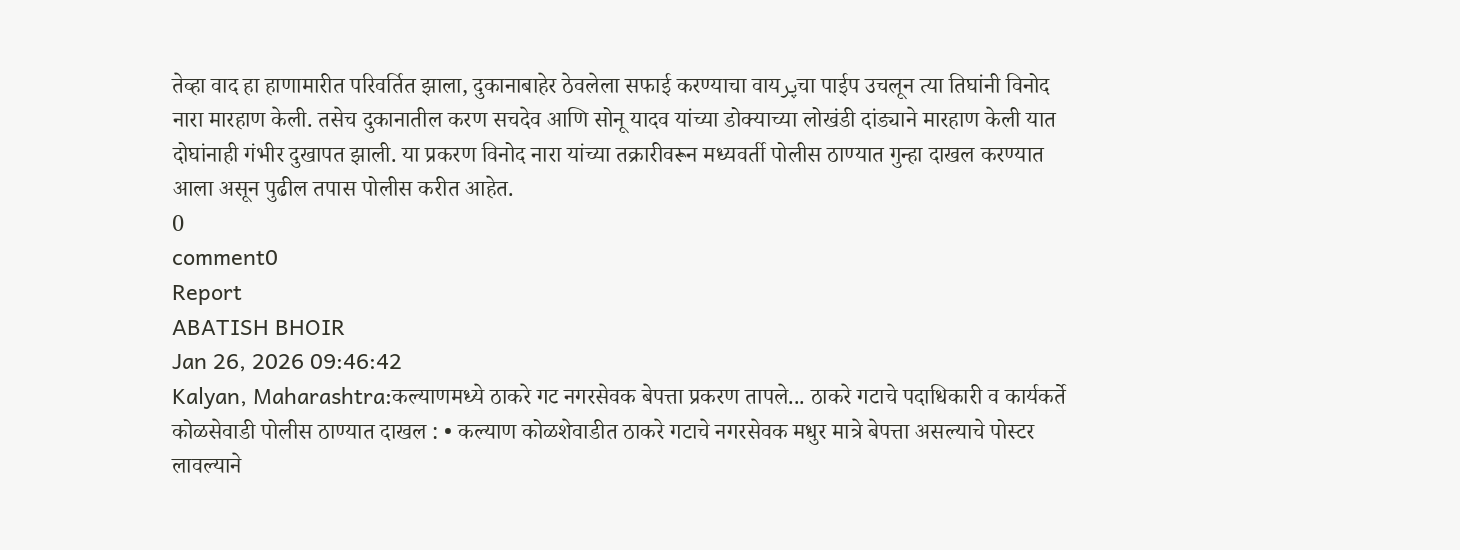तेव्हा वाद हा हाणामारीत परिवर्तित झाला, दुकानाबाहेर ठेवलेला सफाई करण्याचा वायپرचा पाईप उचलून त्या तिघांनी विनोद नारा मारहाण केली. तसेच दुकानातील करण सचदेव आणि सोनू यादव यांच्या डोक्याच्या लोखंडी दांड्याने मारहाण केली यात दोघांनाही गंभीर दुखापत झाली. या प्रकरण विनोद नारा यांच्या तक्रारीवरून मध्यवर्ती पोलीस ठाण्यात गुन्हा दाखल करण्यात आला असून पुढील तपास पोलीस करीत आहेत.
0
comment0
Report
ABATISH BHOIR
Jan 26, 2026 09:46:42
Kalyan, Maharashtra:कल्याणमध्ये ठाकरे गट नगरसेवक बेपत्ता प्रकरण तापले... ठाकरे गटाचे पदाधिकारी व कार्यकर्ते कोळसेवाडी पोलीस ठाण्यात दाखल : • कल्याण कोळशेवाडीत ठाकरे गटाचे नगरसेवक मधुर मात्रे बेपत्ता असल्याचे पोस्टर लावल्याने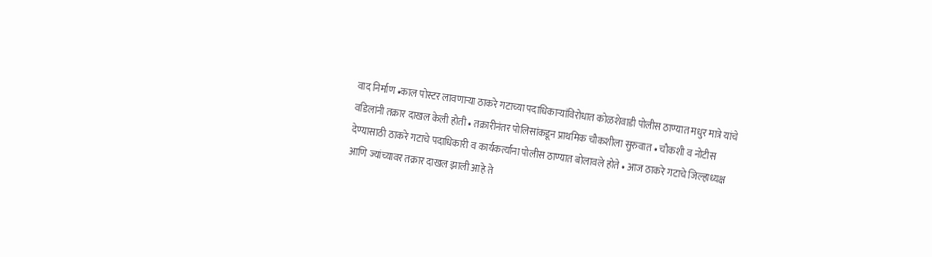वाद निर्माण •काल पोस्टर लावणाऱ्या ठाकरे गटाच्या पदाधिकाऱ्यांविरोधात कोळशेवाडी पोलीस ठाण्यात मधुर मात्रे यांचे वडिलांनी तक्रार दाखल केली होती • तक्रारीनंतर पोलिसांकडून प्राथमिक चौकशीला सुरुवात • चौकशी व नोटीस देण्यासाठी ठाकरे गटाचे पदाधिकारी व कार्यकर्त्यांना पोलीस ठाण्यात बोलावले होते • आज ठाकरे गटाचे जिल्हाध्यक्ष आणि ज्यांच्यावर तक्रार दाखल झाली आहे ते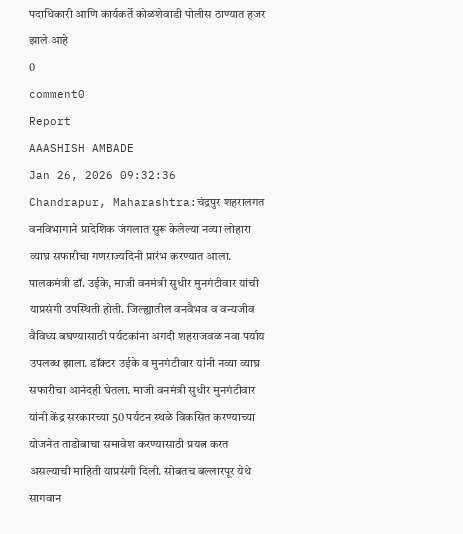पदाधिकारी आणि कार्यकर्ते कोळशेवाडी पोलीस ठाण्यात हजर झाले आहे
0
comment0
Report
AAASHISH AMBADE
Jan 26, 2026 09:32:36
Chandrapur, Maharashtra:चंद्रपुर शहरालगत वनविभागाने प्रादेशिक जंगलात सुरू केलेल्या नव्या लोहारा व्याघ्र सफारीचा गणराज्यदिनी प्रारंभ करण्यात आला. पालकमंत्री डॉ. उईके, माजी वनमंत्री सुधीर मुनगंटीवार यांची याप्रसंगी उपस्थिती होती. जिल्ह्यातील वनवैभव व वन्यजीव वैविध्य बघण्यासाठी पर्यटकांना अगदी शहराजवळ नवा पर्याय उपलब्ध झाला. डॉक्टर उईके व मुनगंटीवार यांनी नव्या व्याघ्र सफारीचा आनंदही घेतला. माजी वनमंत्री सुधीर मुनगंटीवार यांनी केंद्र सरकारच्या 50 पर्यटन स्थळे विकसित करण्याच्या योजनेत ताडोबाचा समावेश करण्यासाठी प्रयत्न करत असल्याची माहिती याप्रसंगी दिली. सोबतच बल्लारपूर येथे सागवान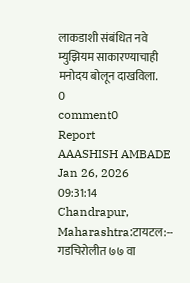लाकडाशी संबंधित नवे म्युझियम साकारण्याचाही मनोदय बोलून दाखविला.
0
comment0
Report
AAASHISH AMBADE
Jan 26, 2026 09:31:14
Chandrapur, Maharashtra:टायटल:-- गडचिरोलीत ७७ वा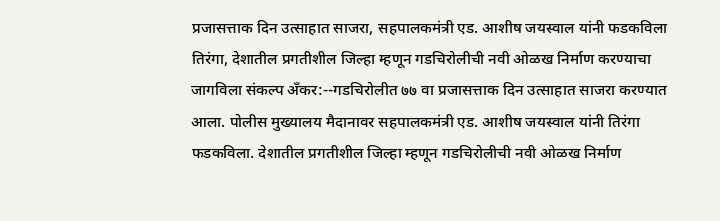प्रजासत्ताक दिन उत्साहात साजरा, सहपालकमंत्री एड. आशीष जयस्वाल यांनी फडकविला तिरंगा, देशातील प्रगतीशील जिल्हा म्हणून गडचिरोलीची नवी ओळख निर्माण करण्याचा जागविला संकल्प अँकर:--गडचिरोलीत ७७ वा प्रजासत्ताक दिन उत्साहात साजरा करण्यात आला. पोलीस मुख्यालय मैदानावर सहपालकमंत्री एड. आशीष जयस्वाल यांनी तिरंगा फडकविला. देशातील प्रगतीशील जिल्हा म्हणून गडचिरोलीची नवी ओळख निर्माण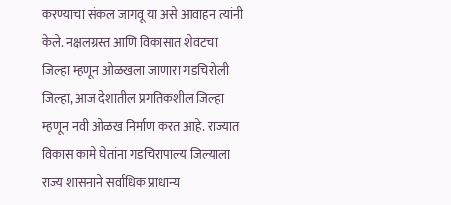करण्याचा संकल जागवू या असे आवाहन त्यांनी केले. नक्षलग्रस्त आणि विकासात शेवटचा जिल्हा म्हणून ओळखला जाणारा गडचिरोली जिल्हा, आज देशातील प्रगतिकशील जिल्हा म्हणून नवी ओळख निर्माण करत आहे. राज्यात विकास कामे घेतांना गडचिरापाल्य जिल्याला राज्य शासनाने सर्वाधिक प्राधान्य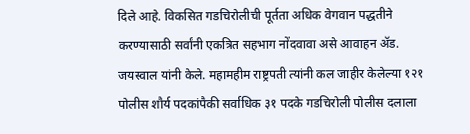दिले आहे. विकसित गडचिरोलीची पूर्तता अधिक वेगवान पद्धतीने करण्यासाठी सर्वांनी एकत्रित सहभाग नोंदवावा असे आवाहन ॲड. जयस्वाल यांनी केले. महामहीम राष्ट्रपती त्यांनी कल जाहीर केलेल्या १२१ पोलीस शौर्य पदकांपैकी सर्वाधिक ३१ पदके गडचिरोली पोलीस दलाला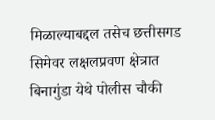मिळाल्याबद्दल तसेच छत्तीसगड सिमेवर लक्षलप्रवण क्षेत्रात बिनागुंडा येथे पोलीस चौकी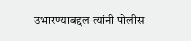उभारण्याबद्दल त्यांनी पोलीस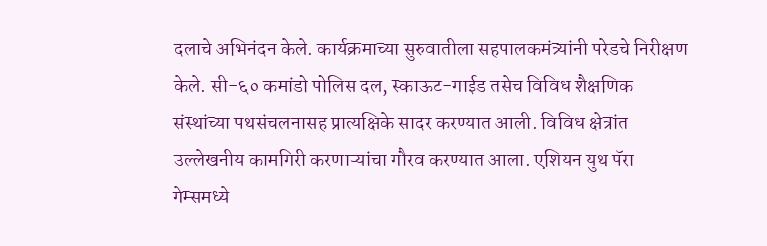दलाचे अभिनंदन केले. कार्यक्रमाच्या सुरुवातीला सहपालकमंत्र्यांनी परेडचे निरीक्षण केले. सी-६० कमांडो पोलिस दल, स्काऊट-गाईड तसेच विविध शैक्षणिक संस्थांच्या पथसंचलनासह प्रात्यक्षिके सादर करण्यात आली. विविध क्षेत्रांत उल्लेखनीय कामगिरी करणाऱ्यांचा गौरव करण्यात आला. एशियन युथ पॅरा गेम्समध्ये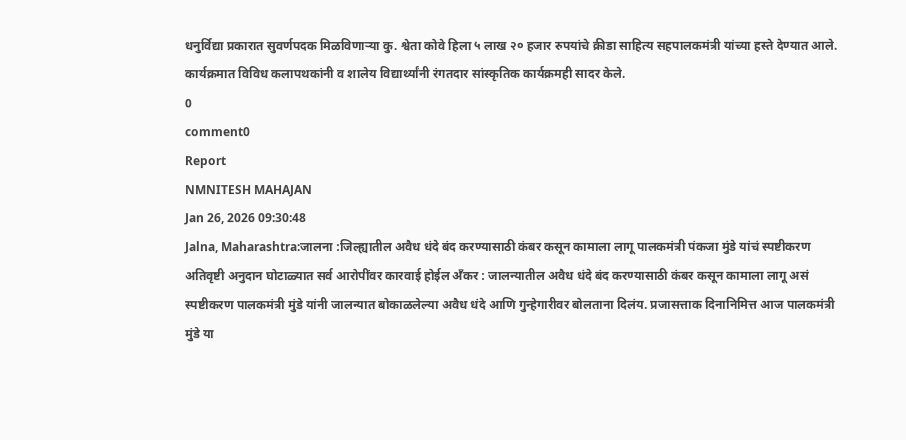धनुर्विद्या प्रकारात सुवर्णपदक मिळविणाऱ्या कु. श्वेता कोवे हिला ५ लाख २० हजार रुपयांचे क्रीडा साहित्य सहपालकमंत्री यांच्या हस्ते देण्यात आले. कार्यक्रमात विविध कलापथकांनी व शालेय विद्यार्थ्यांनी रंगतदार सांस्कृतिक कार्यक्रमही सादर केले.
0
comment0
Report
NMNITESH MAHAJAN
Jan 26, 2026 09:30:48
Jalna, Maharashtra:जालना :जिल्ह्यातील अवैध धंदे बंद करण्यासाठी कंबर कसून कामाला लागू पालकमंत्री पंकजा मुंडे यांचं स्पष्टीकरण अतिवृष्टी अनुदान घोटाळ्यात सर्व आरोपींवर कारवाई होईल अँकर : जालन्यातील अवैध धंदे बंद करण्यासाठी कंबर कसून कामाला लागू असं स्पष्टीकरण पालकमंत्री मुंडे यांनी जालन्यात बोकाळलेल्या अवैध धंदे आणि गुन्हेगारीवर बोलताना दिलंय. प्रजासत्ताक दिनानिमित्त आज पालकमंत्री मुंडे या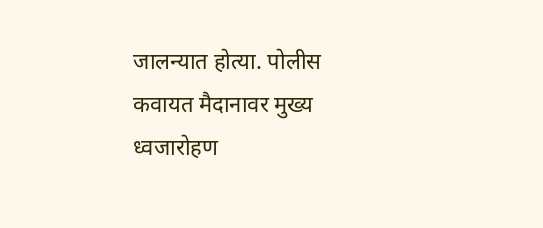जालन्यात होत्या. पोलीस कवायत मैदानावर मुख्य ध्वजारोहण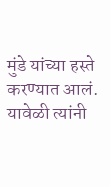मुंडे यांच्या हस्ते करण्यात आलं. यावेळी त्यांनी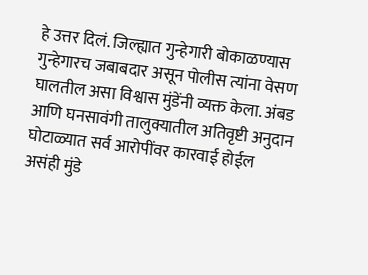हे उत्तर दिलं. जिल्ह्यात गुन्हेगारी बोकाळण्यास गुन्हेगारच जबाबदार असून पोलीस त्यांना वेसण घालतील असा विश्वास मुंडेंनी व्यक्त केला. अंबड आणि घनसावंगी तालुक्यातील अतिवृष्टी अनुदान घोटाळ्यात सर्व आरोपींवर कारवाई होईल असंही मुंडे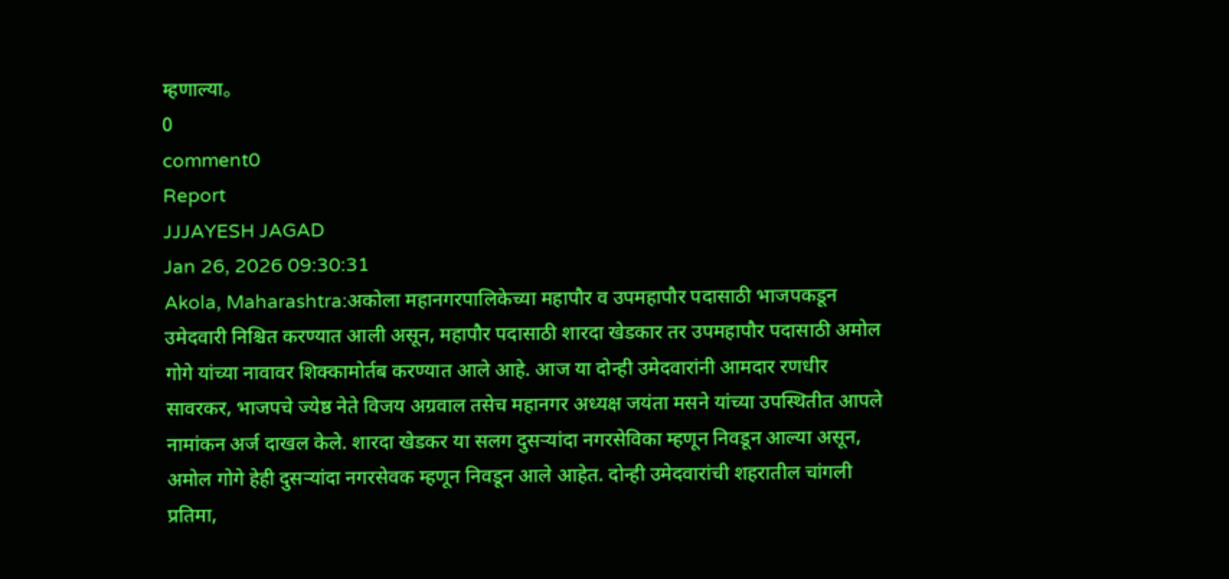म्हणाल्या。
0
comment0
Report
JJJAYESH JAGAD
Jan 26, 2026 09:30:31
Akola, Maharashtra:अकोला महानगरपालिकेच्या महापौर व उपमहापौर पदासाठी भाजपकडून उमेदवारी निश्चित करण्यात आली असून, महापौर पदासाठी शारदा खेडकार तर उपमहापौर पदासाठी अमोल गोगे यांच्या नावावर शिक्कामोर्तब करण्यात आले आहे. आज या दोन्ही उमेदवारांनी आमदार रणधीर सावरकर, भाजपचे ज्येष्ठ नेते विजय अग्रवाल तसेच महानगर अध्यक्ष जयंता मसने यांच्या उपस्थितीत आपले नामांकन अर्ज दाखल केले. शारदा खेडकर या सलग दुसऱ्यांदा नगरसेविका म्हणून निवडून आल्या असून, अमोल गोगे हेही दुसऱ्यांदा नगरसेवक म्हणून निवडून आले आहेत. दोन्ही उमेदवारांची शहरातील चांगली प्रतिमा,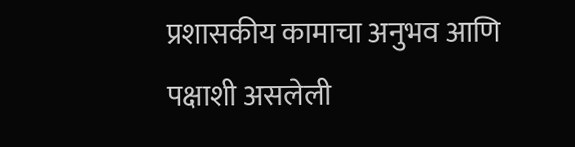प्रशासकीय कामाचा अनुभव आणि पक्षाशी असलेली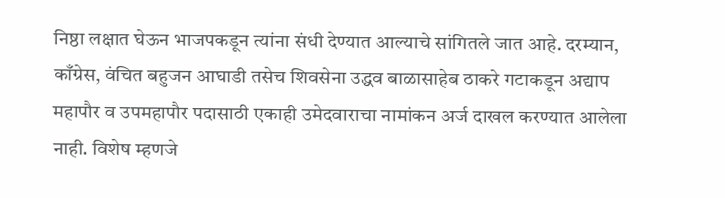निष्ठा लक्षात घेऊन भाजपकडून त्यांना संधी देण्यात आल्याचे सांगितले जात आहे. दरम्यान, काँग्रेस, वंचित बहुजन आघाडी तसेच शिवसेना उद्धव बाळासाहेब ठाकरे गटाकडून अद्याप महापौर व उपमहापौर पदासाठी एकाही उमेदवाराचा नामांकन अर्ज दाखल करण्यात आलेला नाही. विशेष म्हणजे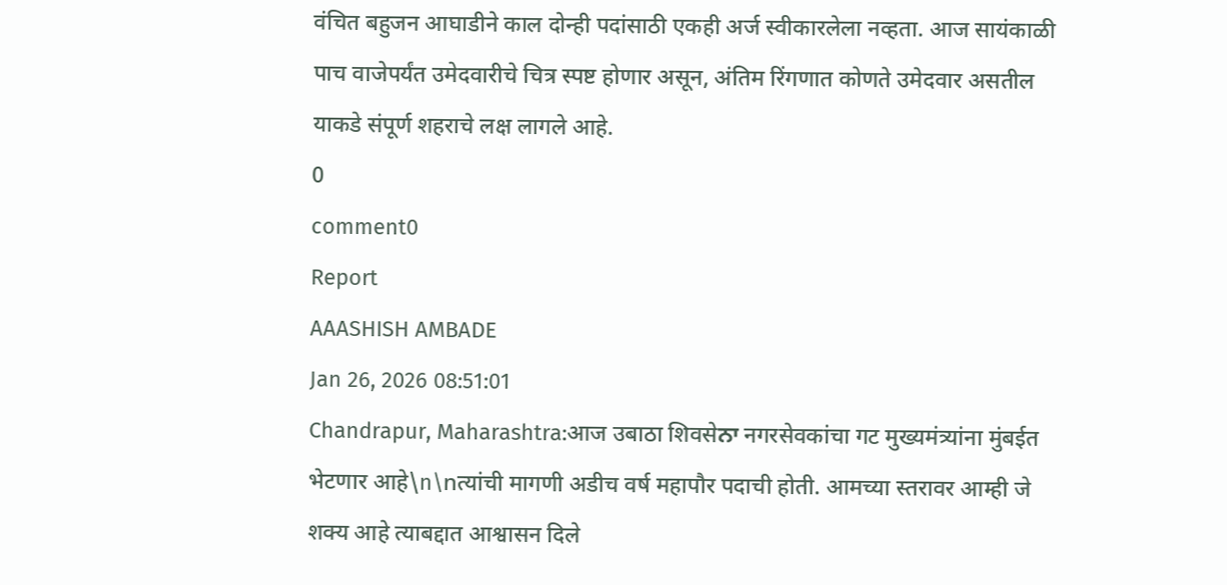वंचित बहुजन आघाडीने काल दोन्ही पदांसाठी एकही अर्ज स्वीकारलेला नव्हता. आज सायंकाळी पाच वाजेपर्यंत उमेदवारीचे चित्र स्पष्ट होणार असून, अंतिम रिंगणात कोणते उमेदवार असतील याकडे संपूर्ण शहराचे लक्ष लागले आहे.
0
comment0
Report
AAASHISH AMBADE
Jan 26, 2026 08:51:01
Chandrapur, Maharashtra:आज उबाठा शिवसेਨਾ नगरसेवकांचा गट मुख्यमंत्र्यांना मुंबईत भेटणार आहे\n\nत्यांची मागणी अडीच वर्ष महापौर पदाची होती. आमच्या स्तरावर आम्ही जे शक्य आहे त्याबद्दात आश्वासन दिले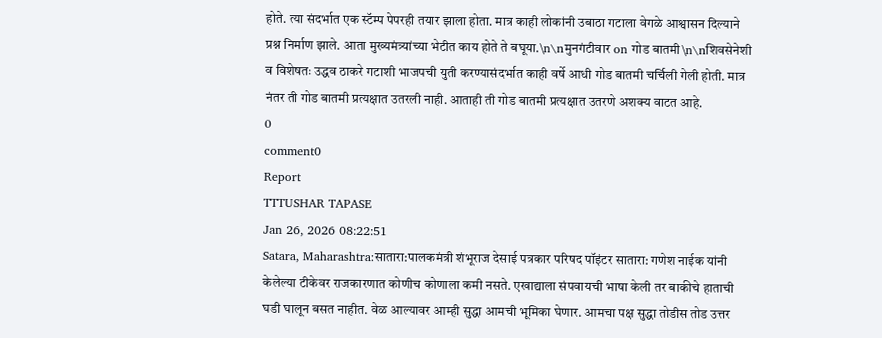होते. त्या संदर्भात एक स्टॅम्प पेपरही तयार झाला होता. मात्र काही लोकांनी उबाठा गटाला वेगळे आश्वासन दिल्याने प्रश्न निर्माण झाले. आता मुख्यमंत्र्यांच्या भेटीत काय होते ते बघूया.\n\nमुनगंटीवार on गोड बातमी\n\nशिवसेनेशी व विशेषतः उद्धव ठाकरे गटाशी भाजपची युती करण्यासंदर्भात काही वर्षे आधी गोड बातमी चर्चिली गेली होती. मात्र नंतर ती गोड बातमी प्रत्यक्षात उतरली नाही. आताही ती गोड बातमी प्रत्यक्षात उतरणे अशक्य वाटत आहे.
0
comment0
Report
TTTUSHAR TAPASE
Jan 26, 2026 08:22:51
Satara, Maharashtra:सातारा:पालकमंत्री शंभूराज देसाई पत्रकार परिषद पॉइंटर सातारा: गणेश नाईक यांनी केलेल्या टीकेवर राजकारणात कोणीच कोणाला कमी नसते. एखाद्याला संपवायची भाषा केली तर बाकीचे हाताची घडी घालून बसत नाहीत. वेळ आल्यावर आम्ही सुद्धा आमची भूमिका घेणार. आमचा पक्ष सुद्धा तोडीस तोड उत्तर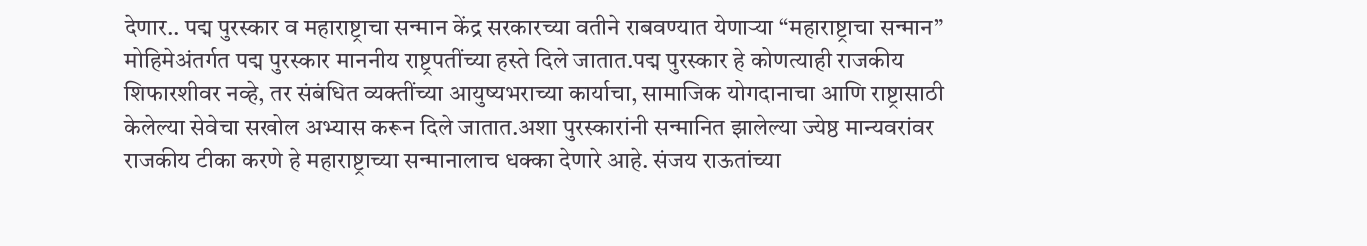देणार.. पद्म पुरस्कार व महाराष्ट्राचा सन्मान केंद्र सरकारच्या वतीने राबवण्यात येणाऱ्या “महाराष्ट्राचा सन्मान” मोहिमेअंतर्गत पद्म पुरस्कार माननीय राष्ट्रपतींच्या हस्ते दिले जातात.पद्म पुरस्कार हे कोणत्याही राजकीय शिफारशीवर नव्हे, तर संबंधित व्यक्तींच्या आयुष्यभराच्या कार्याचा, सामाजिक योगदानाचा आणि राष्ट्रासाठी केलेल्या सेवेचा सखोल अभ्यास करून दिले जातात.अशा पुरस्कारांनी सन्मानित झालेल्या ज्येष्ठ मान्यवरांवर राजकीय टीका करणे हे महाराष्ट्राच्या सन्मानालाच धक्का देणारे आहे. संजय राऊतांच्या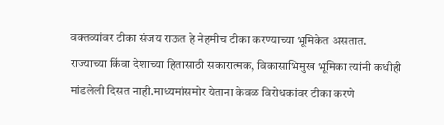वक्तव्यांवर टीका संजय राऊत हे नेहमीच टीका करण्याच्या भूमिकेत असतात. राज्याच्या किंवा देशाच्या हितासाठी सकारात्मक, विकासाभिमुख भूमिका त्यांनी कधीही मांडलेली दिसत नाही.माध्यमांसमोर येताना केवळ विरोधकांवर टीका करणे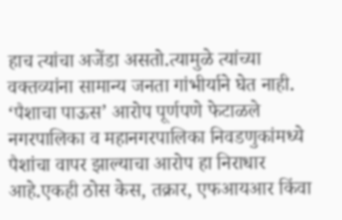हाच त्यांचा अजेंडा असतो.त्यामुळे त्यांच्या वक्तव्यांना सामान्य जनता गांभीर्याने घेत नाही. ‘पैशाचा पाऊस’ आरोप पूर्णपणे फेटाळले नगरपालिका व महानगरपालिका निवडणुकांमध्ये पैशांचा वापर झाल्याचा आरोप हा निराधार आहे.एकही ठोस केस, तक्रार, एफआयआर किंवा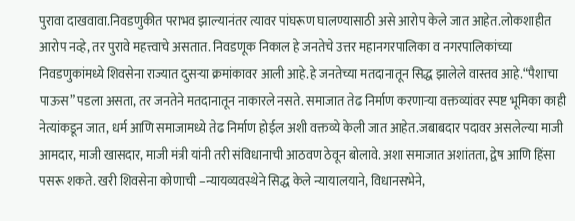पुरावा दाखवावा.निवडणुकीत पराभव झाल्यानंतर त्यावर पांघरूण घालण्यासाठी असे आरोप केले जात आहेत.लोकशाहीत आरोप नव्हे, तर पुरावे महत्त्वाचे असतात. निवडणूक निकाल हे जनतेचे उत्तर महानगरपालिका व नगरपालिकांच्या निवडणुकांमध्ये शिवसेना राज्यात दुसऱ्या क्रमांकावर आली आहे.हे जनतेच्या मतदानातून सिद्ध झालेले वास्तव आहे.“पैशाचा पाऊस” पडला असता, तर जनतेने मतदानातून नाकारले नसते. समाजात तेढ निर्माण करणाऱ्या वक्तव्यांवर स्पष्ट भूमिका काही नेत्यांकडून जात, धर्म आणि समाजामध्ये तेढ निर्माण होईल अशी वक्तव्ये केली जात आहेत.जबाबदार पदावर असलेल्या माजी आमदार, माजी खासदार, माजी मंत्री यांनी तरी संविधानाची आठवण ठेवून बोलावे. अशा समाजात अशांतता, द्वेष आणि हिंसा पसरू शकते. खरी शिवसेना कोणाची –न्यायव्यवस्थेने सिद्ध केले न्यायालयाने, विधानसभेने,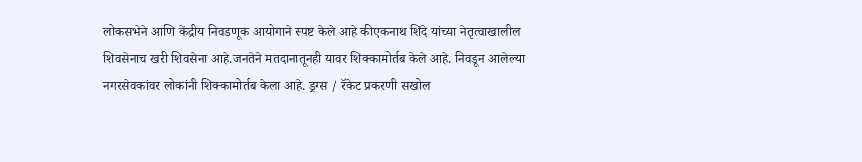लोकसभेने आणि केंद्रीय निवडणूक आयोगाने स्पष्ट केले आहे कीएकनाथ शिंदे यांच्या नेतृत्वाखालील शिवसेनाच खरी शिवसेना आहे.जनतेने मतदानातूनही यावर शिक्कामोर्तब केले आहे. निवडून आलेल्या नगरसेवकांवर लोकांनी शिक्कामोर्तब केला आहे. ड्रग्स / रॅकेट प्रकरणी सखोल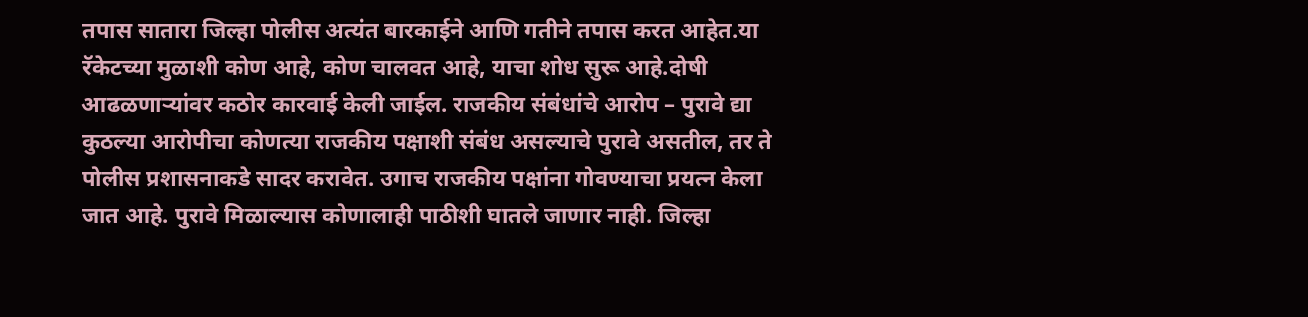तपास सातारा जिल्हा पोलीस अत्यंत बारकाईने आणि गतीने तपास करत आहेत.या रॅकेटच्या मुळाशी कोण आहे, कोण चालवत आहे, याचा शोध सुरू आहे.दोषी आढळणाऱ्यांवर कठोर कारवाई केली जाईल. राजकीय संबंधांचे आरोप – पुरावे द्या कुठल्या आरोपीचा कोणत्या राजकीय पक्षाशी संबंध असल्याचे पुरावे असतील, तर ते पोलीस प्रशासनाकडे सादर करावेत. उगाच राजकीय पक्षांना गोवण्याचा प्रयत्न केला जात आहे. पुरावे मिळाल्यास कोणालाही पाठीशी घातले जाणार नाही. जिल्हा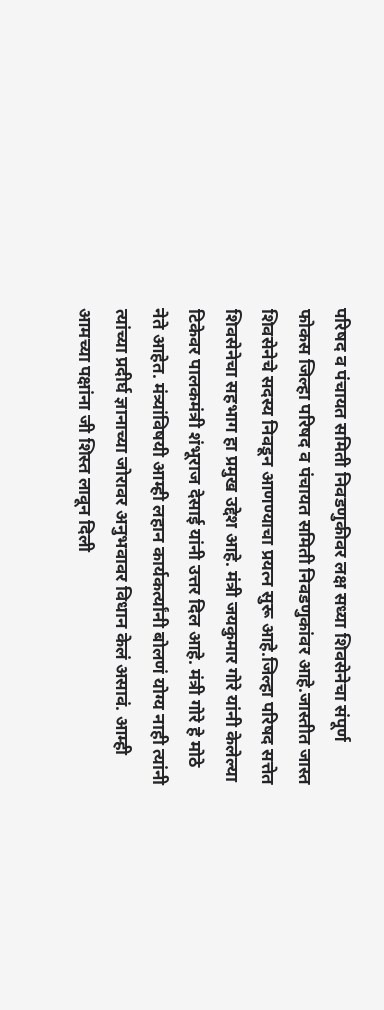परिषद व पंचायत समिती निवडणुकीवर लक्ष सध्या शिवसेनेचा संपूर्ण फोकस जिल्हा परिषद व पंचायत समिती निवडणुकांवर आहे.जास्तीत जास्त शिवसेनेचे सदस्य निवडून आणण्याचा प्रयत्न सुरू आहे.जिल्हा परिषद सत्तेत शिवसेनेचा सहभाग हा प्रमुख उद्देश आहे. मंत्री जयकुमार गोरे यांनी केलेल्या टिकेवर पालकमंत्री शंभूराज देसाई यांनी उत्तर दिल आहे. मंत्री गोरे हे मोठे नेते आहेत. मंत्र्यांविषयी आम्ही लहान कार्यकर्त्यांनी बोलणं योग्य नाही त्यांनी त्यांच्या प्रदीर्घ ज्ञानाच्या जोरावर अनुभवावर विधान केलं असावं. आम्ही आमच्या पक्षांना जी शिस्त लावून दिली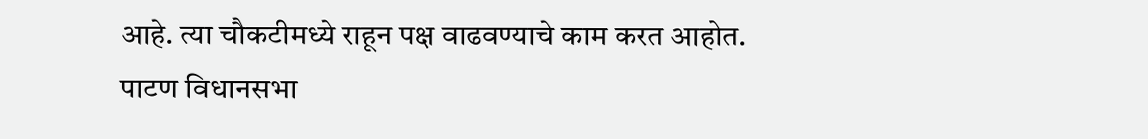आहे. त्या चौकटीमध्ये राहून पक्ष वाढवण्याचे काम करत आहोत. पाटण विधानसभा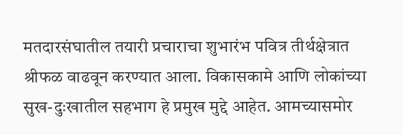मतदारसंघातील तयारी प्रचाराचा शुभारंभ पवित्र तीर्थक्षेत्रात श्रीफळ वाढवून करण्यात आला. विकासकामे आणि लोकांच्या सुख-दुःखातील सहभाग हे प्रमुख मुद्दे आहेत. आमच्यासमोर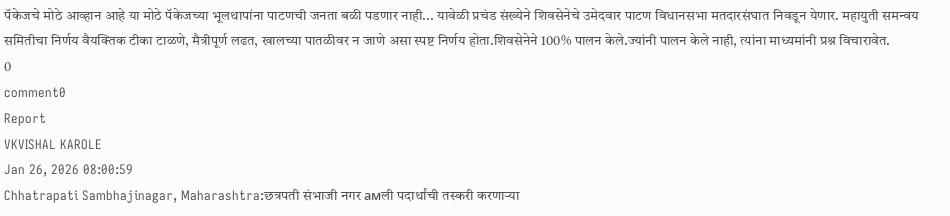पॅकेजचे मोठे आव्हान आहे या मोठे पॅकेजच्या भूलथापांना पाटणची जनता बळी पडणार नाही... यावेळी प्रचंड संख्येने शिवसेनेचे उमेदवार पाटण विधानसभा मतदारसंघात निवडून येणार. महायुती समन्वय समितीचा निर्णय वैयक्तिक टीका टाळणे, मैत्रीपूर्ण लढत, खालच्या पातळीवर न जाणे असा स्पष्ट निर्णय होता.शिवसेनेने 100% पालन केले.ज्यांनी पालन केले नाही, त्यांना माध्यमांनी प्रश्न विचारावेत.
0
comment0
Report
VKVISHAL KAROLE
Jan 26, 2026 08:00:59
Chhatrapati Sambhajinagar, Maharashtra:छत्रपती संभाजी नगर амली पदार्थांची तस्करी करणाऱ्या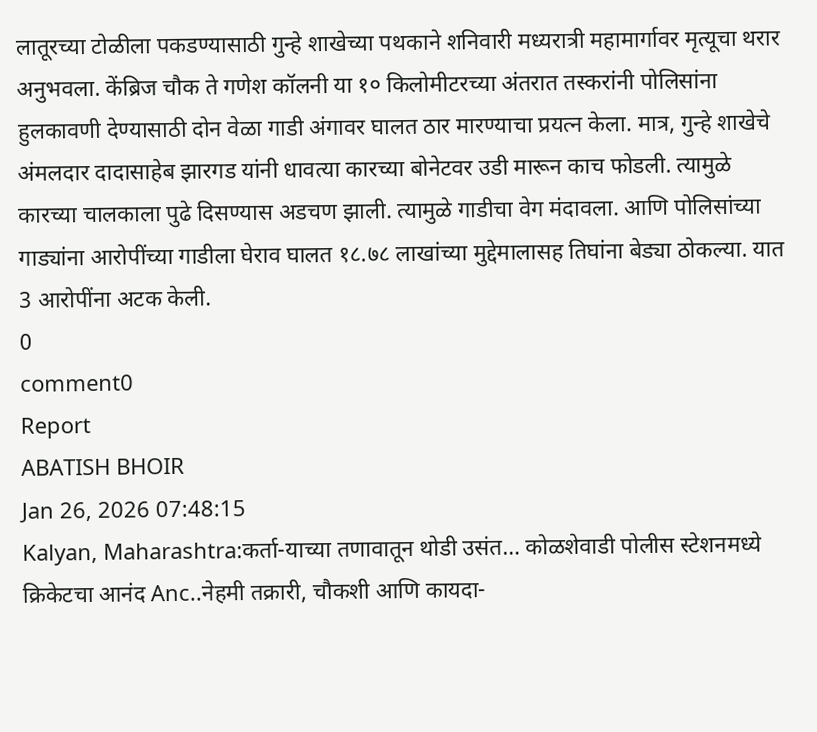लातूरच्या टोळीला पकडण्यासाठी गुन्हे शाखेच्या पथकाने शनिवारी मध्यरात्री महामार्गावर मृत्यूचा थरार अनुभवला. केंब्रिज चौक ते गणेश कॉलनी या १० किलोमीटरच्या अंतरात तस्करांनी पोलिसांना हुलकावणी देण्यासाठी दोन वेळा गाडी अंगावर घालत ठार मारण्याचा प्रयत्न केला. मात्र, गुन्हे शाखेचे अंमलदार दादासाहेब झारगड यांनी धावत्या कारच्या बोनेटवर उडी मारून काच फोडली. त्यामुळे कारच्या चालकाला पुढे दिसण्यास अडचण झाली. त्यामुळे गाडीचा वेग मंदावला. आणि पोलिसांच्या गाड्यांना आरोपींच्या गाडीला घेराव घालत १८.७८ लाखांच्या मुद्देमालासह तिघांना बेड्या ठोकल्या. यात 3 आरोपींना अटक केली.
0
comment0
Report
ABATISH BHOIR
Jan 26, 2026 07:48:15
Kalyan, Maharashtra:कर्ता-याच्या तणावातून थोडी उसंत… कोळशेवाडी पोलीस स्टेशनमध्ये क्रिकेटचा आनंद Anc..नेहमी तक्रारी, चौकशी आणि कायदा-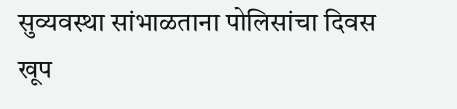सुव्यवस्था सांभाळताना पोलिसांचा दिवस खूप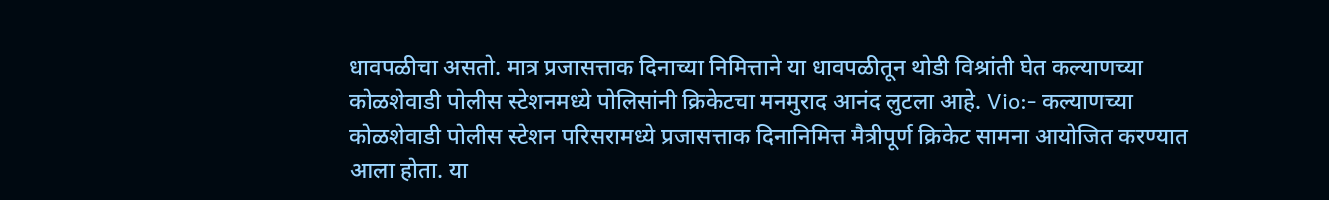धावपळीचा असतो. मात्र प्रजासत्ताक दिनाच्या निमित्ताने या धावपळीतून थोडी विश्रांती घेत कल्याणच्या कोळशेवाडी पोलीस स्टेशनमध्ये पोलिसांनी क्रिकेटचा मनमुराद आनंद लुटला आहे. Vio:- कल्याणच्या कोळशेवाडी पोलीस स्टेशन परिसरामध्ये प्रजासत्ताक दिनानिमित्त मैत्रीपूर्ण क्रिकेट सामना आयोजित करण्यात आला होता. या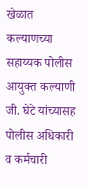खेळात कल्याणच्या सहाय्यक पोलीस आयुक्त कल्याणी जी. घेटे यांच्यासह पोलीस अधिकारी व कर्मचारी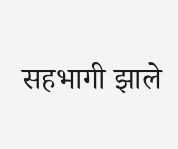सहभागी झाले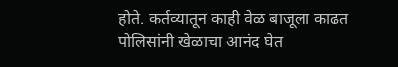होते. कर्तव्यातून काही वेळ बाजूला काढत पोलिसांनी खेळाचा आनंद घेत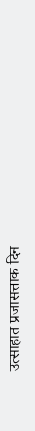उत्साहात प्रजासत्ताक दिन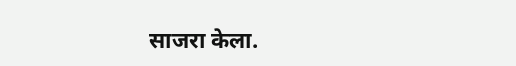साजरा केला.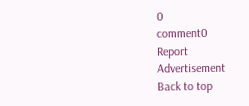0
comment0
Report
Advertisement
Back to top